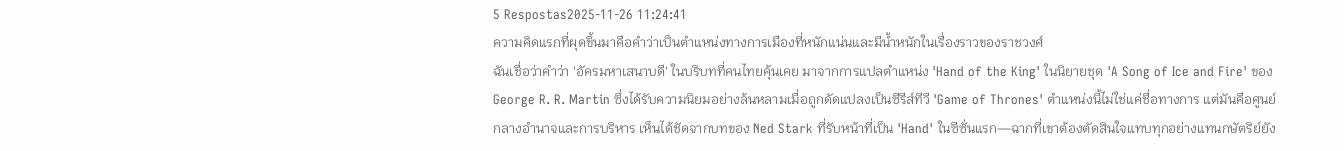5 Respostas2025-11-26 11:24:41
ความคิดแรกที่ผุดขึ้นมาคือคำว่าเป็นตำแหน่งทางการเมืองที่หนักแน่นและมีน้ำหนักในเรื่องราวของราชวงศ์
ฉันเชื่อว่าคำว่า 'อัครมหาเสนาบดี' ในบริบทที่คนไทยคุ้นเคย มาจากการแปลตำแหน่ง 'Hand of the King' ในนิยายชุด 'A Song of Ice and Fire' ของ George R. R. Martin ซึ่งได้รับความนิยมอย่างล้นหลามเมื่อถูกดัดแปลงเป็นซีรีส์ทีวี 'Game of Thrones' ตำแหน่งนี้ไม่ใช่แค่ชื่อทางการ แต่มันคือศูนย์กลางอำนาจและการบริหาร เห็นได้ชัดจากบทของ Ned Stark ที่รับหน้าที่เป็น 'Hand' ในซีซั่นแรก—ฉากที่เขาต้องตัดสินใจแทบทุกอย่างแทนกษัตริย์ยัง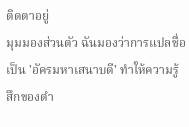ติดตาอยู่
มุมมองส่วนตัว ฉันมองว่าการแปลชื่อเป็น 'อัครมหาเสนาบดี' ทำให้ความรู้สึกของตำ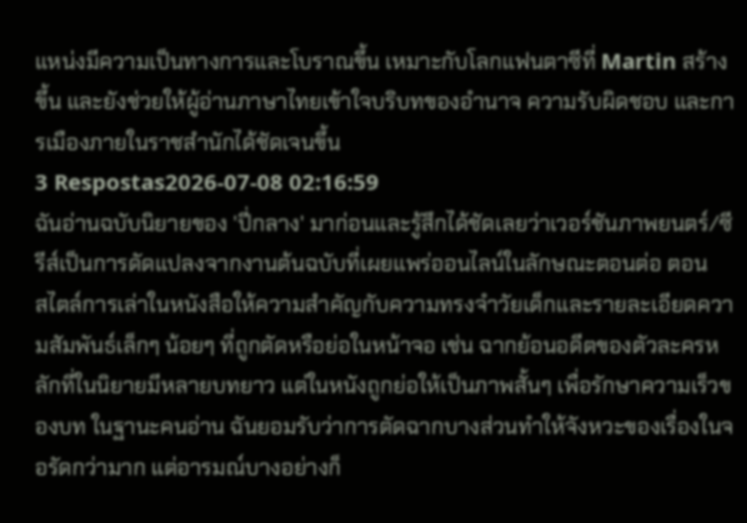แหน่งมีความเป็นทางการและโบราณขึ้น เหมาะกับโลกแฟนตาซีที่ Martin สร้างขึ้น และยังช่วยให้ผู้อ่านภาษาไทยเข้าใจบริบทของอำนาจ ความรับผิดชอบ และการเมืองภายในราชสำนักได้ชัดเจนขึ้น
3 Respostas2026-07-08 02:16:59
ฉันอ่านฉบับนิยายของ 'ปี่กลาง' มาก่อนและรู้สึกได้ชัดเลยว่าเวอร์ชันภาพยนตร์/ซีรีส์เป็นการดัดแปลงจากงานต้นฉบับที่เผยแพร่ออนไลน์ในลักษณะตอนต่อ ตอน
สไตล์การเล่าในหนังสือให้ความสำคัญกับความทรงจำวัยเด็กและรายละเอียดความสัมพันธ์เล็กๆ น้อยๆ ที่ถูกตัดหรือย่อในหน้าจอ เช่น ฉากย้อนอดีตของตัวละครหลักที่ในนิยายมีหลายบทยาว แต่ในหนังถูกย่อให้เป็นภาพสั้นๆ เพื่อรักษาความเร็วของบท ในฐานะคนอ่าน ฉันยอมรับว่าการตัดฉากบางส่วนทำให้จังหวะของเรื่องในจอรัดกว่ามาก แต่อารมณ์บางอย่างก็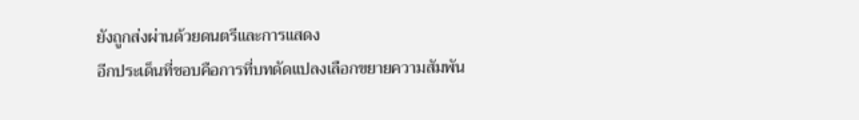ยังถูกส่งผ่านด้วยดนตรีและการแสดง
อีกประเด็นที่ชอบคือการที่บทดัดแปลงเลือกขยายความสัมพัน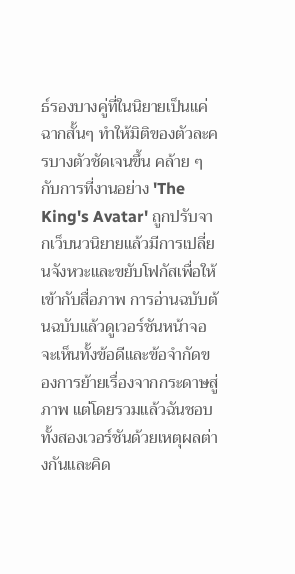ธ์รองบางคู่ที่ในนิยายเป็นแค่ฉากสั้นๆ ทำให้มิติของตัวละครบางตัวชัดเจนขึ้น คล้าย ๆ กับการที่งานอย่าง 'The King's Avatar' ถูกปรับจากเว็บนวนิยายแล้วมีการเปลี่ยนจังหวะและขยับโฟกัสเพื่อให้เข้ากับสื่อภาพ การอ่านฉบับต้นฉบับแล้วดูเวอร์ชันหน้าจอจะเห็นทั้งข้อดีและข้อจำกัดของการย้ายเรื่องจากกระดาษสู่ภาพ แต่โดยรวมแล้วฉันชอบทั้งสองเวอร์ชันด้วยเหตุผลต่างกันและคิด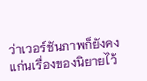ว่าเวอร์ชันภาพก็ยังคงแก่นเรื่องของนิยายไว้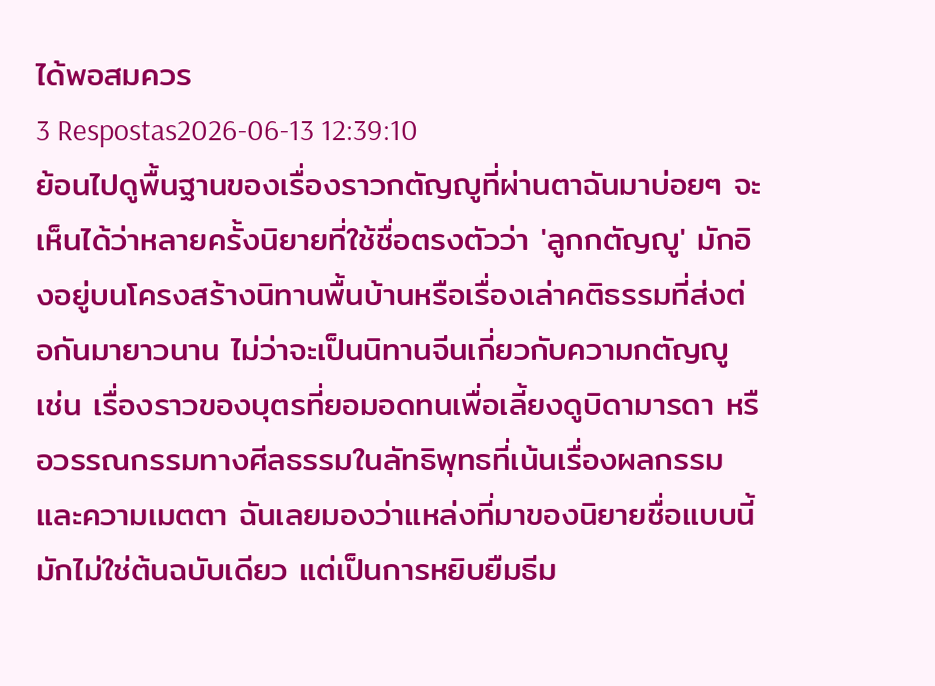ได้พอสมควร
3 Respostas2026-06-13 12:39:10
ย้อนไปดูพื้นฐานของเรื่องราวกตัญญูที่ผ่านตาฉันมาบ่อยๆ จะเห็นได้ว่าหลายครั้งนิยายที่ใช้ชื่อตรงตัวว่า 'ลูกกตัญญู' มักอิงอยู่บนโครงสร้างนิทานพื้นบ้านหรือเรื่องเล่าคติธรรมที่ส่งต่อกันมายาวนาน ไม่ว่าจะเป็นนิทานจีนเกี่ยวกับความกตัญญู เช่น เรื่องราวของบุตรที่ยอมอดทนเพื่อเลี้ยงดูบิดามารดา หรือวรรณกรรมทางศีลธรรมในลัทธิพุทธที่เน้นเรื่องผลกรรมและความเมตตา ฉันเลยมองว่าแหล่งที่มาของนิยายชื่อแบบนี้มักไม่ใช่ต้นฉบับเดียว แต่เป็นการหยิบยืมธีม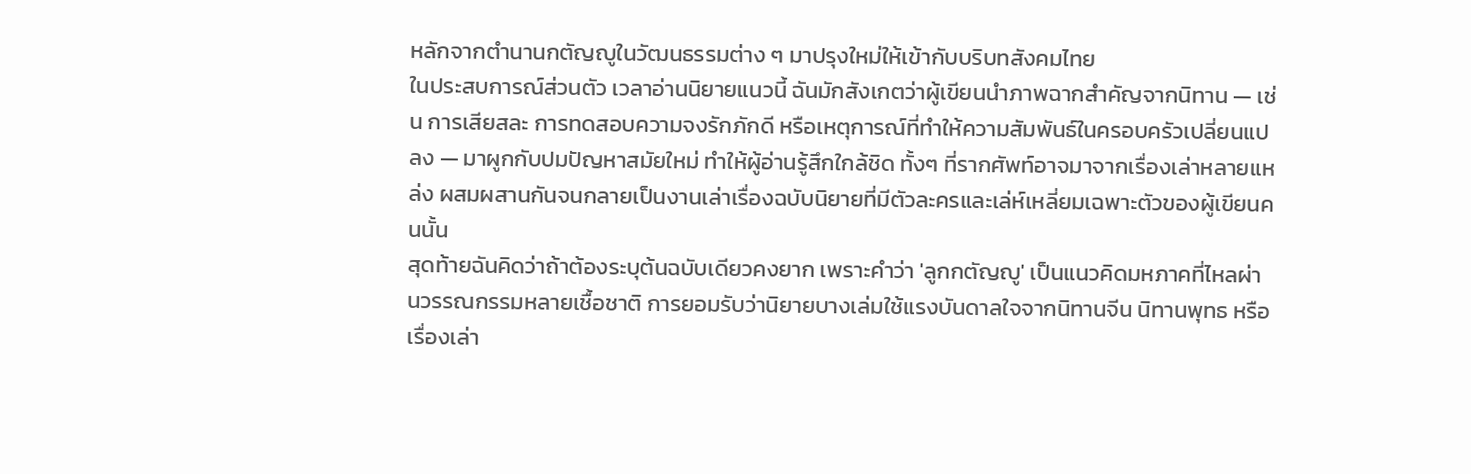หลักจากตำนานกตัญญูในวัฒนธรรมต่าง ๆ มาปรุงใหม่ให้เข้ากับบริบทสังคมไทย
ในประสบการณ์ส่วนตัว เวลาอ่านนิยายแนวนี้ ฉันมักสังเกตว่าผู้เขียนนำภาพฉากสำคัญจากนิทาน — เช่น การเสียสละ การทดสอบความจงรักภักดี หรือเหตุการณ์ที่ทำให้ความสัมพันธ์ในครอบครัวเปลี่ยนแปลง — มาผูกกับปมปัญหาสมัยใหม่ ทำให้ผู้อ่านรู้สึกใกล้ชิด ทั้งๆ ที่รากศัพท์อาจมาจากเรื่องเล่าหลายแหล่ง ผสมผสานกันจนกลายเป็นงานเล่าเรื่องฉบับนิยายที่มีตัวละครและเล่ห์เหลี่ยมเฉพาะตัวของผู้เขียนคนนั้น
สุดท้ายฉันคิดว่าถ้าต้องระบุต้นฉบับเดียวคงยาก เพราะคำว่า 'ลูกกตัญญู' เป็นแนวคิดมหภาคที่ไหลผ่านวรรณกรรมหลายเชื้อชาติ การยอมรับว่านิยายบางเล่มใช้แรงบันดาลใจจากนิทานจีน นิทานพุทธ หรือเรื่องเล่า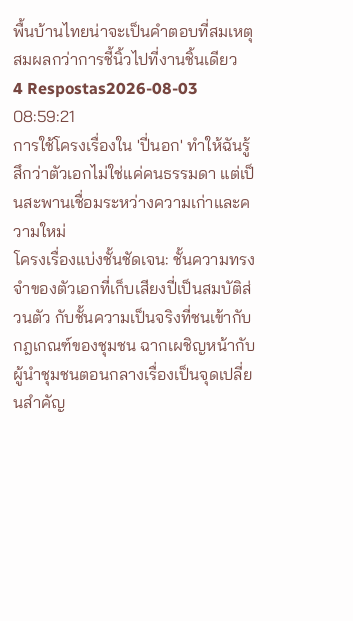พื้นบ้านไทยน่าจะเป็นคำตอบที่สมเหตุสมผลกว่าการชี้นิ้วไปที่งานชิ้นเดียว
4 Respostas2026-08-03 08:59:21
การใช้โครงเรื่องใน 'ปี่นอก' ทำให้ฉันรู้สึกว่าตัวเอกไม่ใช่แค่คนธรรมดา แต่เป็นสะพานเชื่อมระหว่างความเก่าและความใหม่
โครงเรื่องแบ่งชั้นชัดเจน: ชั้นความทรงจำของตัวเอกที่เก็บเสียงปี่เป็นสมบัติส่วนตัว กับชั้นความเป็นจริงที่ชนเข้ากับกฎเกณฑ์ของชุมชน ฉากเผชิญหน้ากับผู้นำชุมชนตอนกลางเรื่องเป็นจุดเปลี่ยนสำคัญ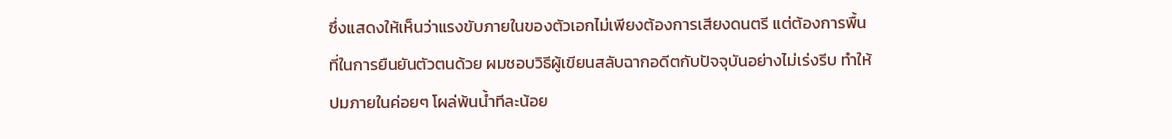ซึ่งแสดงให้เห็นว่าแรงขับภายในของตัวเอกไม่เพียงต้องการเสียงดนตรี แต่ต้องการพื้นที่ในการยืนยันตัวตนด้วย ผมชอบวิธีผู้เขียนสลับฉากอดีตกับปัจจุบันอย่างไม่เร่งรีบ ทำให้ปมภายในค่อยๆ โผล่พ้นน้ำทีละน้อย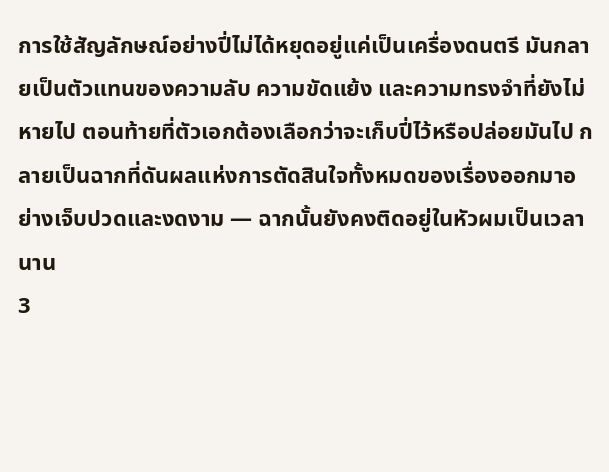การใช้สัญลักษณ์อย่างปี่ไม่ได้หยุดอยู่แค่เป็นเครื่องดนตรี มันกลายเป็นตัวแทนของความลับ ความขัดแย้ง และความทรงจำที่ยังไม่หายไป ตอนท้ายที่ตัวเอกต้องเลือกว่าจะเก็บปี่ไว้หรือปล่อยมันไป กลายเป็นฉากที่ดันผลแห่งการตัดสินใจทั้งหมดของเรื่องออกมาอย่างเจ็บปวดและงดงาม — ฉากนั้นยังคงติดอยู่ในหัวผมเป็นเวลานาน
3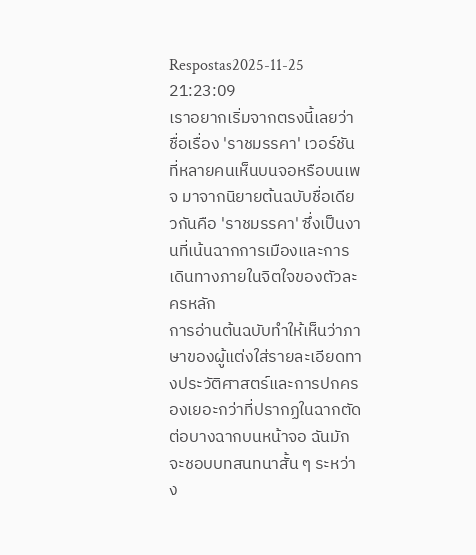Respostas2025-11-25 21:23:09
เราอยากเริ่มจากตรงนี้เลยว่าชื่อเรื่อง 'ราชมรรคา' เวอร์ชันที่หลายคนเห็นบนจอหรือบนเพจ มาจากนิยายต้นฉบับชื่อเดียวกันคือ 'ราชมรรคา' ซึ่งเป็นงานที่เน้นฉากการเมืองและการเดินทางภายในจิตใจของตัวละครหลัก
การอ่านต้นฉบับทำให้เห็นว่าภาษาของผู้แต่งใส่รายละเอียดทางประวัติศาสตร์และการปกครองเยอะกว่าที่ปรากฏในฉากตัดต่อบางฉากบนหน้าจอ ฉันมักจะชอบบทสนทนาสั้น ๆ ระหว่าง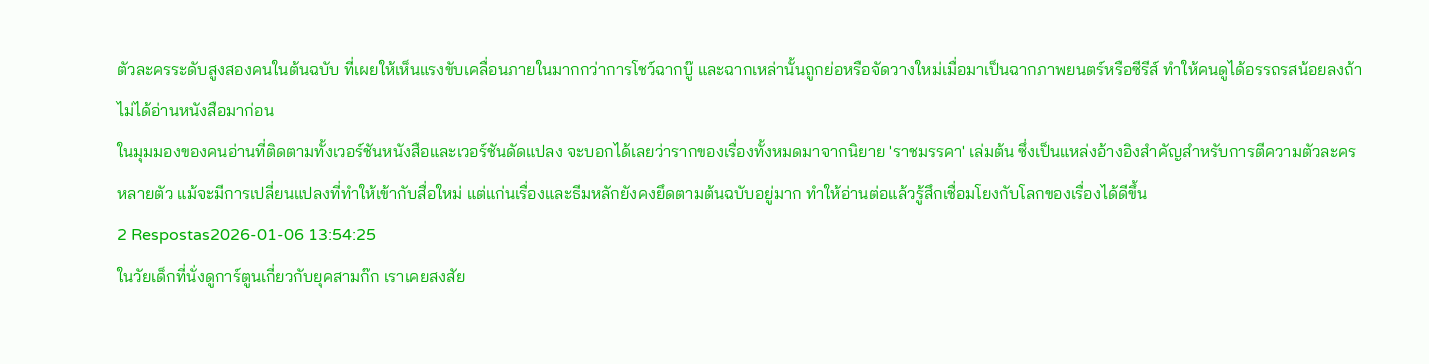ตัวละครระดับสูงสองคนในต้นฉบับ ที่เผยให้เห็นแรงขับเคลื่อนภายในมากกว่าการโชว์ฉากบู๊ และฉากเหล่านั้นถูกย่อหรือจัดวางใหม่เมื่อมาเป็นฉากภาพยนตร์หรือซีรีส์ ทำให้คนดูได้อรรถรสน้อยลงถ้าไม่ได้อ่านหนังสือมาก่อน
ในมุมมองของคนอ่านที่ติดตามทั้งเวอร์ชันหนังสือและเวอร์ชันดัดแปลง จะบอกได้เลยว่ารากของเรื่องทั้งหมดมาจากนิยาย 'ราชมรรคา' เล่มต้น ซึ่งเป็นแหล่งอ้างอิงสำคัญสำหรับการตีความตัวละครหลายตัว แม้จะมีการเปลี่ยนแปลงที่ทำให้เข้ากับสื่อใหม่ แต่แก่นเรื่องและธีมหลักยังคงยึดตามต้นฉบับอยู่มาก ทำให้อ่านต่อแล้วรู้สึกเชื่อมโยงกับโลกของเรื่องได้ดีขึ้น
2 Respostas2026-01-06 13:54:25
ในวัยเด็กที่นั่งดูการ์ตูนเกี่ยวกับยุคสามก๊ก เราเคยสงสัย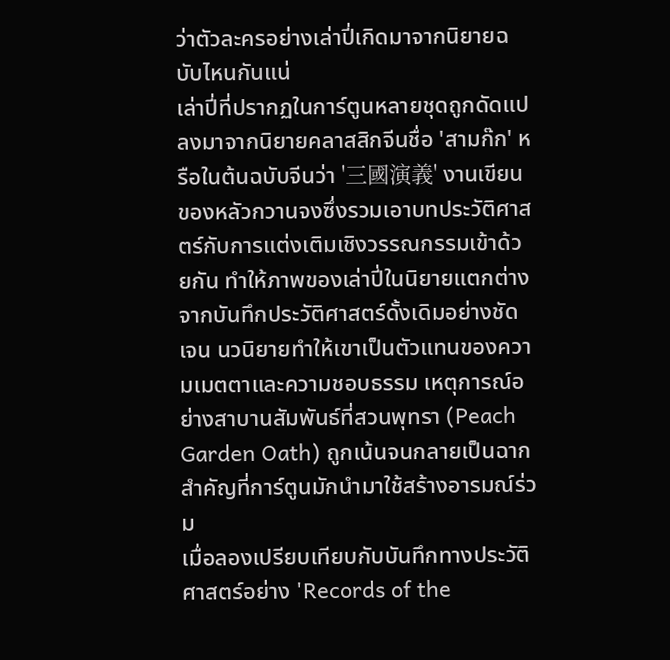ว่าตัวละครอย่างเล่าปี่เกิดมาจากนิยายฉบับไหนกันแน่
เล่าปี่ที่ปรากฏในการ์ตูนหลายชุดถูกดัดแปลงมาจากนิยายคลาสสิกจีนชื่อ 'สามก๊ก' หรือในต้นฉบับจีนว่า '三國演義' งานเขียนของหลัวกวานจงซึ่งรวมเอาบทประวัติศาสตร์กับการแต่งเติมเชิงวรรณกรรมเข้าด้วยกัน ทำให้ภาพของเล่าปี่ในนิยายแตกต่างจากบันทึกประวัติศาสตร์ดั้งเดิมอย่างชัดเจน นวนิยายทำให้เขาเป็นตัวแทนของความเมตตาและความชอบธรรม เหตุการณ์อย่างสาบานสัมพันธ์ที่สวนพุทรา (Peach Garden Oath) ถูกเน้นจนกลายเป็นฉากสำคัญที่การ์ตูนมักนำมาใช้สร้างอารมณ์ร่วม
เมื่อลองเปรียบเทียบกับบันทึกทางประวัติศาสตร์อย่าง 'Records of the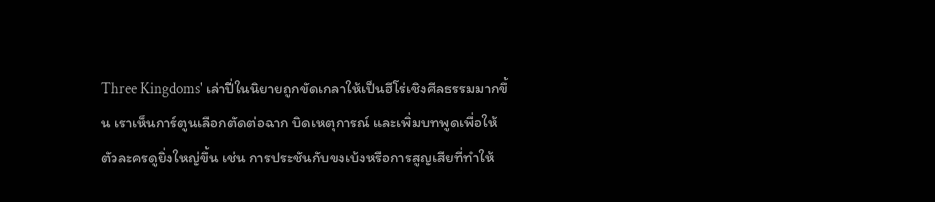Three Kingdoms' เล่าปี่ในนิยายถูกขัดเกลาให้เป็นฮีโร่เชิงศีลธรรมมากขึ้น เราเห็นการ์ตูนเลือกตัดต่อฉาก บิดเหตุการณ์ และเพิ่มบทพูดเพื่อให้ตัวละครดูยิ่งใหญ่ขึ้น เช่น การประชันกับขงเบ้งหรือการสูญเสียที่ทำให้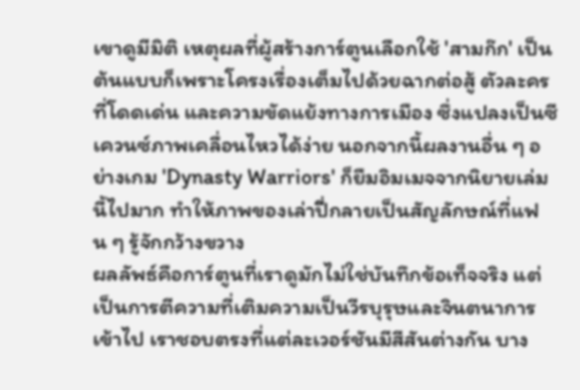เขาดูมีมิติ เหตุผลที่ผู้สร้างการ์ตูนเลือกใช้ 'สามก๊ก' เป็นต้นแบบก็เพราะโครงเรื่องเต็มไปด้วยฉากต่อสู้ ตัวละครที่โดดเด่น และความขัดแย้งทางการเมือง ซึ่งแปลงเป็นซีเควนซ์ภาพเคลื่อนไหวได้ง่าย นอกจากนี้ผลงานอื่น ๆ อย่างเกม 'Dynasty Warriors' ก็ยืมอิมเมจจากนิยายเล่มนี้ไปมาก ทำให้ภาพของเล่าปี่กลายเป็นสัญลักษณ์ที่แฟน ๆ รู้จักกว้างขวาง
ผลลัพธ์คือการ์ตูนที่เราดูมักไม่ใช่บันทึกข้อเท็จจริง แต่เป็นการตีความที่เติมความเป็นวีรบุรุษและจินตนาการเข้าไป เราชอบตรงที่แต่ละเวอร์ชันมีสีสันต่างกัน บาง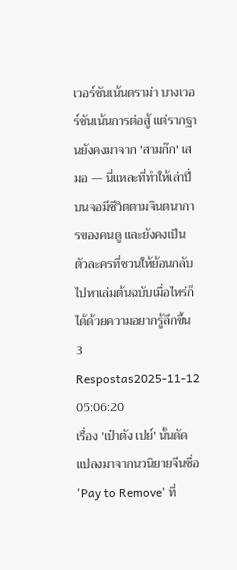เวอร์ชันเน้นดราม่า บางเวอร์ชันเน้นการต่อสู้ แต่รากฐานยังคงมาจาก 'สามก๊ก' เสมอ — นี่แหละที่ทำให้เล่าปี่บนจอมีชีวิตตามจินตนาการของคนดู และยังคงเป็นตัวละครที่ชวนให้ย้อนกลับไปหาเล่มต้นฉบับเมื่อไหร่ก็ได้ด้วยความอยากรู้ลึกขึ้น
3 Respostas2025-11-12 05:06:20
เรื่อง 'เป๋าตัง เปย์' นั้นดัดแปลงมาจากนวนิยายจีนชื่อ 'Pay to Remove' ที่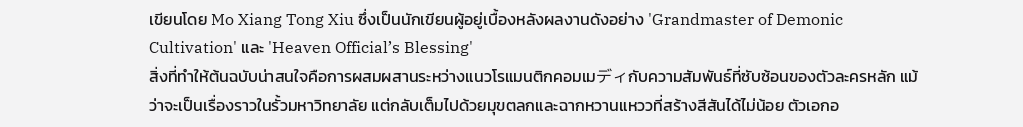เขียนโดย Mo Xiang Tong Xiu ซึ่งเป็นนักเขียนผู้อยู่เบื้องหลังผลงานดังอย่าง 'Grandmaster of Demonic Cultivation' และ 'Heaven Official’s Blessing'
สิ่งที่ทำให้ต้นฉบับน่าสนใจคือการผสมผสานระหว่างแนวโรแมนติกคอมเมディกับความสัมพันธ์ที่ซับซ้อนของตัวละครหลัก แม้ว่าจะเป็นเรื่องราวในรั้วมหาวิทยาลัย แต่กลับเต็มไปด้วยมุขตลกและฉากหวานแหววที่สร้างสีสันได้ไม่น้อย ตัวเอกอ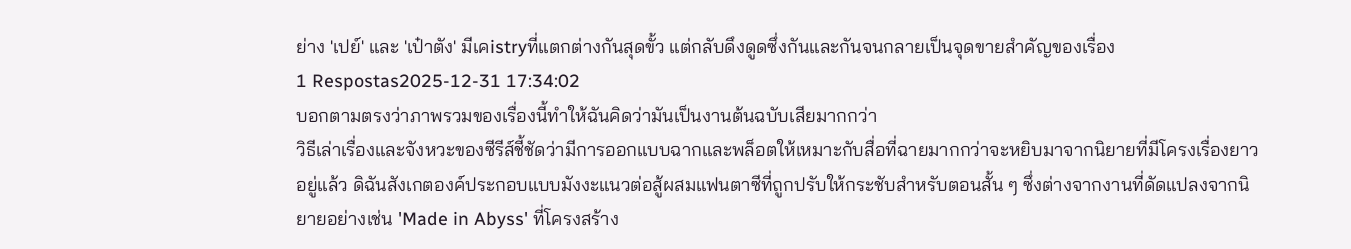ย่าง 'เปย์' และ 'เป๋าตัง' มีเคistryที่แตกต่างกันสุดขั้ว แต่กลับดึงดูดซึ่งกันและกันจนกลายเป็นจุดขายสำคัญของเรื่อง
1 Respostas2025-12-31 17:34:02
บอกตามตรงว่าภาพรวมของเรื่องนี้ทำให้ฉันคิดว่ามันเป็นงานต้นฉบับเสียมากกว่า
วิธีเล่าเรื่องและจังหวะของซีรีส์ชี้ชัดว่ามีการออกแบบฉากและพล็อตให้เหมาะกับสื่อที่ฉายมากกว่าจะหยิบมาจากนิยายที่มีโครงเรื่องยาวอยู่แล้ว ดิฉันสังเกตองค์ประกอบแบบมังงะแนวต่อสู้ผสมแฟนตาซีที่ถูกปรับให้กระชับสำหรับตอนสั้น ๆ ซึ่งต่างจากงานที่ดัดแปลงจากนิยายอย่างเช่น 'Made in Abyss' ที่โครงสร้าง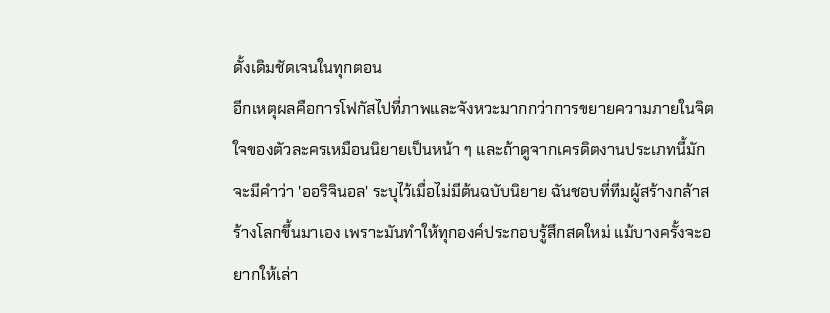ดั้งเดิมชัดเจนในทุกตอน
อีกเหตุผลคือการโฟกัสไปที่ภาพและจังหวะมากกว่าการขยายความภายในจิตใจของตัวละครเหมือนนิยายเป็นหน้า ๆ และถ้าดูจากเครดิตงานประเภทนี้มักจะมีคำว่า 'ออริจินอล' ระบุไว้เมื่อไม่มีต้นฉบับนิยาย ฉันชอบที่ทีมผู้สร้างกล้าสร้างโลกขึ้นมาเอง เพราะมันทำให้ทุกองค์ประกอบรู้สึกสดใหม่ แม้บางครั้งจะอยากให้เล่า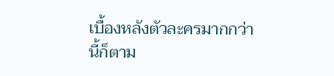เบื้องหลังตัวละครมากกว่านี้ก็ตาม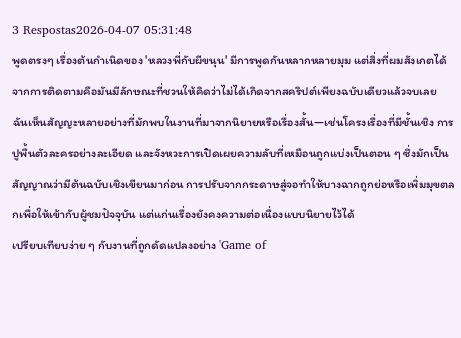3 Respostas2026-04-07 05:31:48
พูดตรงๆ เรื่องต้นกำเนิดของ 'หลวงพี่กับผีขนุน' มีการพูดกันหลากหลายมุม แต่สิ่งที่ผมสังเกตได้จากการติดตามคือมันมีลักษณะที่ชวนให้คิดว่าไม่ได้เกิดจากสคริปต์เพียงฉบับเดียวแล้วจบเลย
ฉันเห็นสัญญะหลายอย่างที่มักพบในงานที่มาจากนิยายหรือเรื่องสั้น—เช่นโครงเรื่องที่มีชั้นเชิง การปูพื้นตัวละครอย่างละเอียด และจังหวะการเปิดเผยความลับที่เหมือนถูกแบ่งเป็นตอน ๆ ซึ่งมักเป็นสัญญาณว่ามีต้นฉบับเชิงเขียนมาก่อน การปรับจากกระดาษสู่จอทำให้บางฉากถูกย่อหรือเพิ่มมุขตลกเพื่อให้เข้ากับผู้ชมปัจจุบัน แต่แก่นเรื่องยังคงความต่อเนื่องแบบนิยายไว้ได้
เปรียบเทียบง่าย ๆ กับงานที่ถูกดัดแปลงอย่าง 'Game of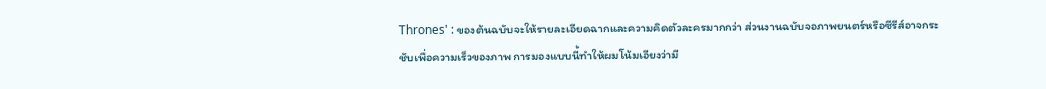Thrones' : ของต้นฉบับจะให้รายละเอียดฉากและความคิดตัวละครมากกว่า ส่วนงานฉบับจอภาพยนตร์หรือซีรีส์อาจกระชับเพื่อความเร็วของภาพ การมองแบบนี้ทำให้ผมโน้มเอียงว่ามี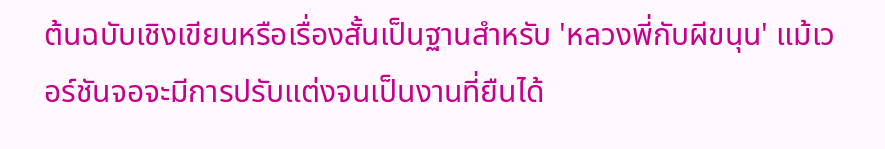ต้นฉบับเชิงเขียนหรือเรื่องสั้นเป็นฐานสำหรับ 'หลวงพี่กับผีขนุน' แม้เวอร์ชันจอจะมีการปรับแต่งจนเป็นงานที่ยืนได้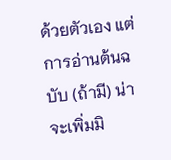ด้วยตัวเอง แต่การอ่านต้นฉบับ (ถ้ามี) น่าจะเพิ่มมิ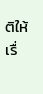ติให้เรื่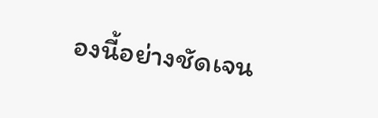องนี้อย่างชัดเจน